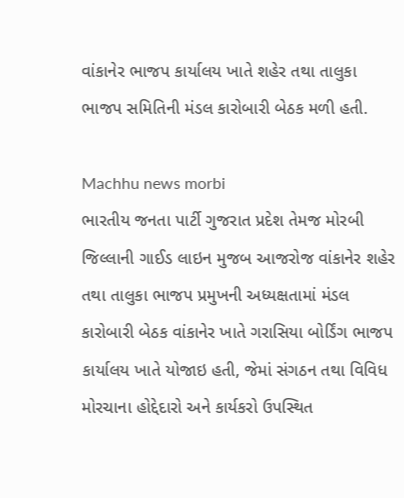વાંકાનેર ભાજપ કાર્યાલય ખાતે શહેર તથા તાલુકા ભાજપ સમિતિની મંડલ કારોબારી બેઠક મળી હતી.

Machhu news morbi
ભારતીય જનતા પાર્ટી ગુજરાત પ્રદેશ તેમજ મોરબી જિલ્લાની ગાઈડ લાઇન મુજબ આજરોજ વાંકાનેર શહેર તથા તાલુકા ભાજપ પ્રમુખની અધ્યક્ષતામાં મંડલ કારોબારી બેઠક વાંકાનેર ખાતે ગરાસિયા બોર્ડિંગ ભાજપ કાર્યાલય ખાતે યોજાઇ હતી, જેમાં સંગઠન તથા વિવિધ મોરચાના હોદ્દેદારો અને કાર્યકરો ઉપસ્થિત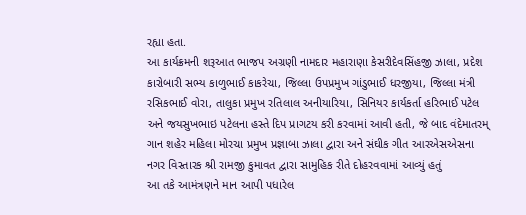રહ્યા હતા.
આ કાર્યક્રમની શરૂઆત ભાજપ અગ્રણી નામદાર મહારાણા કેસરીદેવસિંહજી ઝાલા, પ્રદેશ કારોબારી સભ્ય કાળુભાઈ કાકરેચા, જિલ્લા ઉપપ્રમુખ ગાંડુભાઈ ધરજીયા, જિલ્લા મંત્રી રસિકભાઈ વોરા, તાલુકા પ્રમુખ રતિલાલ અનીયારિયા, સિનિયર કાર્યકર્તા હરિભાઈ પટેલ અને જયસુખભાઇ પટેલના હસ્તે દિપ પ્રાગટય કરી કરવામાં આવી હતી, જે બાદ વંદેમાતરમ્ ગાન શહેર મહિલા મોરચા પ્રમુખ પ્રજ્ઞાબા ઝાલા દ્વારા અને સંઘીક ગીત આરએસએસના નગર વિસ્તારક શ્રી રામજી કુમાવત દ્વારા સામુહિક રીતે દોહરવવામાં આવ્યું હતું
આ તકે આમંત્રણને માન આપી પધારેલ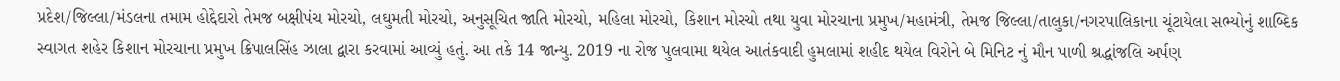પ્રદેશ/જિલ્લા/મંડલના તમામ હોદ્દેદારો તેમજ બક્ષીપંચ મોરચો, લઘુમતી મોરચો, અનુસૂચિત જાતિ મોરચો, મહિલા મોરચો, કિશાન મોરચો તથા યુવા મોરચાના પ્રમુખ/મહામંત્રી, તેમજ જિલ્લા/તાલુકા/નગરપાલિકાના ચૂંટાયેલા સભ્યોનું શાબ્દિક સ્વાગત શહેર કિશાન મોરચાના પ્રમુખ ક્રિપાલસિંહ ઝાલા દ્વારા કરવામાં આવ્યું હતું. આ તકે 14 જાન્યુ. 2019 ના રોજ પુલવામા થયેલ આતંકવાદી હુમલામાં શહીદ થયેલ વિરોને બે મિનિટ નું મૌન પાળી શ્રદ્ધાંજલિ અર્પણ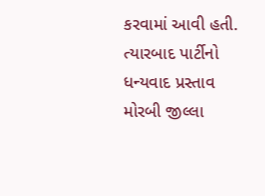કરવામાં આવી હતી.
ત્યારબાદ પાર્ટીનો ધન્યવાદ પ્રસ્તાવ મોરબી જીલ્લા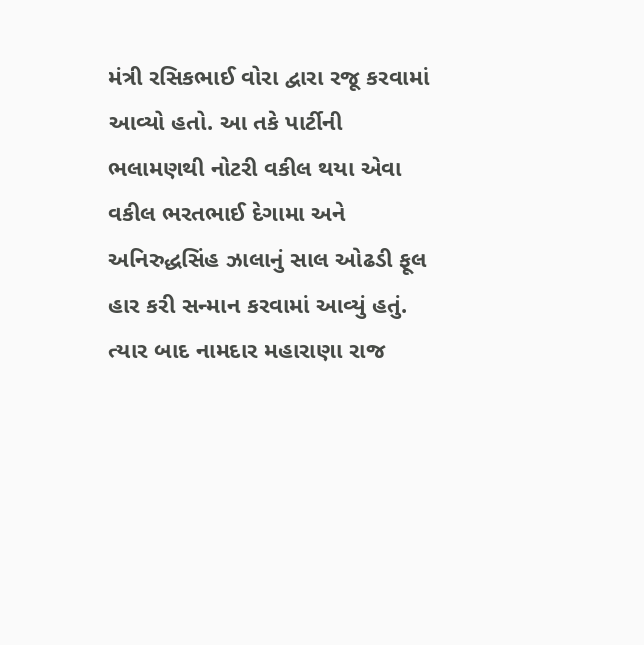મંત્રી રસિકભાઈ વોરા દ્વારા રજૂ કરવામાં આવ્યો હતો. આ તકે પાર્ટીની ભલામણથી નોટરી વકીલ થયા એવા વકીલ ભરતભાઈ દેગામા અને અનિરુદ્ધસિંહ ઝાલાનું સાલ ઓઢડી ફૂલ હાર કરી સન્માન કરવામાં આવ્યું હતું. ત્યાર બાદ નામદાર મહારાણા રાજ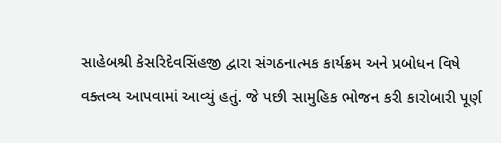સાહેબશ્રી કેસરિદેવસિંહજી દ્વારા સંગઠનાત્મક કાર્યક્રમ અને પ્રબોધન વિષે વક્તવ્ય આપવામાં આવ્યું હતું. જે પછી સામુહિક ભોજન કરી કારોબારી પૂર્ણ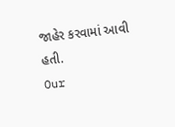જાહેર કરવામાં આવી હતી.
Our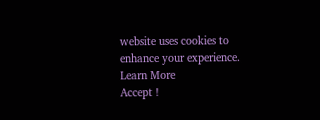website uses cookies to enhance your experience. Learn More
Accept !